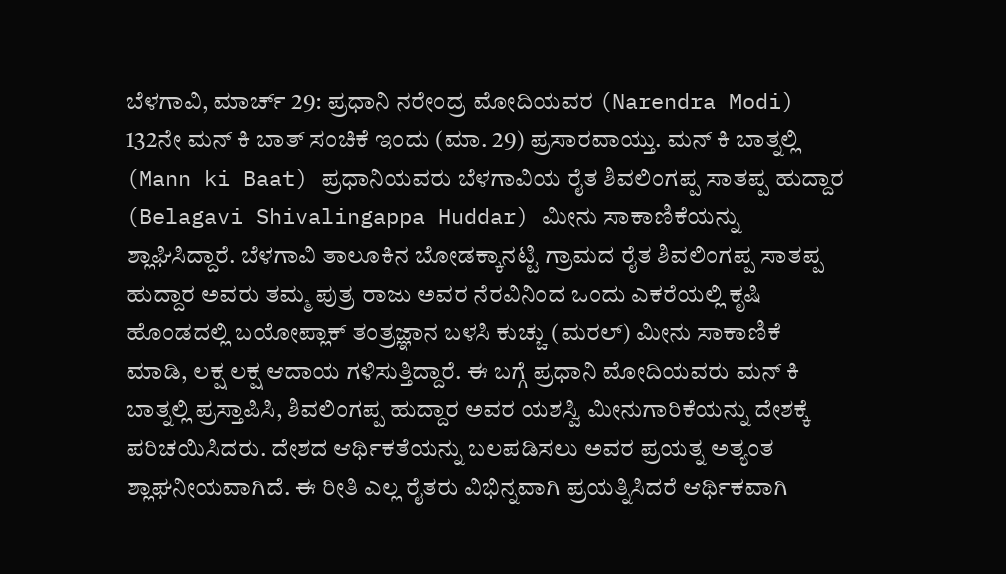ಬೆಳಗಾವಿ, ಮಾರ್ಚ್ 29: ಪ್ರಧಾನಿ ನರೇಂದ್ರ ಮೋದಿಯವರ (Narendra Modi) 132ನೇ ಮನ್ ಕಿ ಬಾತ್ ಸಂಚಿಕೆ ಇಂದು (ಮಾ. 29) ಪ್ರಸಾರವಾಯ್ತು. ಮನ್ ಕಿ ಬಾತ್ನಲ್ಲಿ (Mann ki Baat) ಪ್ರಧಾನಿಯವರು ಬೆಳಗಾವಿಯ ರೈತ ಶಿವಲಿಂಗಪ್ಪ ಸಾತಪ್ಪ ಹುದ್ದಾರ (Belagavi Shivalingappa Huddar) ಮೀನು ಸಾಕಾಣಿಕೆಯನ್ನು ಶ್ಲಾಘಿಸಿದ್ದಾರೆ. ಬೆಳಗಾವಿ ತಾಲೂಕಿನ ಬೋಡಕ್ಕಾನಟ್ಟಿ ಗ್ರಾಮದ ರೈತ ಶಿವಲಿಂಗಪ್ಪ ಸಾತಪ್ಪ ಹುದ್ದಾರ ಅವರು ತಮ್ಮ ಪುತ್ರ ರಾಜು ಅವರ ನೆರವಿನಿಂದ ಒಂದು ಎಕರೆಯಲ್ಲಿ ಕೃಷಿ ಹೊಂಡದಲ್ಲಿ ಬಯೋಪ್ಲಾಕ್ ತಂತ್ರಜ್ಞಾನ ಬಳಸಿ ಕುಚ್ಚು (ಮರಲ್) ಮೀನು ಸಾಕಾಣಿಕೆ ಮಾಡಿ, ಲಕ್ಷ ಲಕ್ಷ ಆದಾಯ ಗಳಿಸುತ್ತಿದ್ದಾರೆ. ಈ ಬಗ್ಗೆ ಪ್ರಧಾನಿ ಮೋದಿಯವರು ಮನ್ ಕಿ ಬಾತ್ನಲ್ಲಿ ಪ್ರಸ್ತಾಪಿಸಿ, ಶಿವಲಿಂಗಪ್ಪ ಹುದ್ದಾರ ಅವರ ಯಶಸ್ವಿ ಮೀನುಗಾರಿಕೆಯನ್ನು ದೇಶಕ್ಕೆ ಪರಿಚಯಿಸಿದರು. ದೇಶದ ಆರ್ಥಿಕತೆಯನ್ನು ಬಲಪಡಿಸಲು ಅವರ ಪ್ರಯತ್ನ ಅತ್ಯಂತ ಶ್ಲಾಘನೀಯವಾಗಿದೆ. ಈ ರೀತಿ ಎಲ್ಲ ರೈತರು ವಿಭಿನ್ನವಾಗಿ ಪ್ರಯತ್ನಿಸಿದರೆ ಆರ್ಥಿಕವಾಗಿ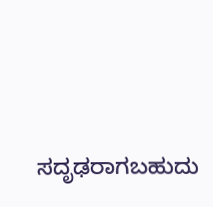ಸದೃಢರಾಗಬಹುದು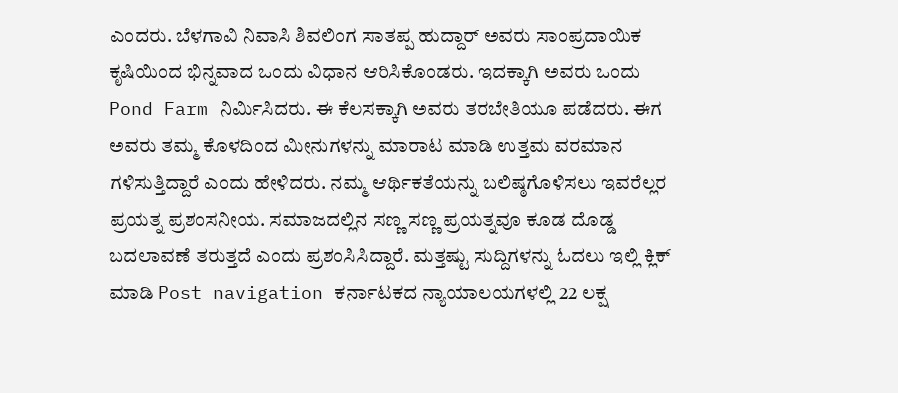ಎಂದರು. ಬೆಳಗಾವಿ ನಿವಾಸಿ ಶಿವಲಿಂಗ ಸಾತಪ್ಪ ಹುದ್ದಾರ್ ಅವರು ಸಾಂಪ್ರದಾಯಿಕ ಕೃಷಿಯಿಂದ ಭಿನ್ನವಾದ ಒಂದು ವಿಧಾನ ಆರಿಸಿಕೊಂಡರು. ಇದಕ್ಕಾಗಿ ಅವರು ಒಂದು Pond Farm ನಿರ್ಮಿಸಿದರು. ಈ ಕೆಲಸಕ್ಕಾಗಿ ಅವರು ತರಬೇತಿಯೂ ಪಡೆದರು. ಈಗ ಅವರು ತಮ್ಮ ಕೊಳದಿಂದ ಮೀನುಗಳನ್ನು ಮಾರಾಟ ಮಾಡಿ ಉತ್ತಮ ವರಮಾನ ಗಳಿಸುತ್ತಿದ್ದಾರೆ ಎಂದು ಹೇಳಿದರು. ನಮ್ಮ ಆರ್ಥಿಕತೆಯನ್ನು ಬಲಿಷ್ಠಗೊಳಿಸಲು ಇವರೆಲ್ಲರ ಪ್ರಯತ್ನ ಪ್ರಶಂಸನೀಯ. ಸಮಾಜದಲ್ಲಿನ ಸಣ್ಣ ಸಣ್ಣ ಪ್ರಯತ್ನವೂ ಕೂಡ ದೊಡ್ಡ ಬದಲಾವಣೆ ತರುತ್ತದೆ ಎಂದು ಪ್ರಶಂಸಿಸಿದ್ದಾರೆ. ಮತ್ತಷ್ಟು ಸುದ್ದಿಗಳನ್ನು ಓದಲು ಇಲ್ಲಿ ಕ್ಲಿಕ್ ಮಾಡಿ Post navigation ಕರ್ನಾಟಕದ ನ್ಯಾಯಾಲಯಗಳಲ್ಲಿ 22 ಲಕ್ಷ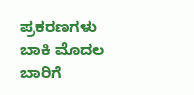ಪ್ರಕರಣಗಳು ಬಾಕಿ ಮೊದಲ ಬಾರಿಗೆ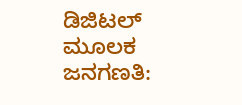ಡಿಜಿಟಲ್ ಮೂಲಕ ಜನಗಣತಿ: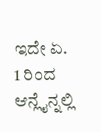ಇದೇ ಏ. 1 ರಿಂದ ಆನ್ಲೈನ್ನಲ್ಲಿ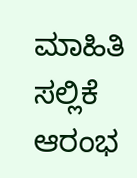ಮಾಹಿತಿ ಸಲ್ಲಿಕೆ ಆರಂಭ